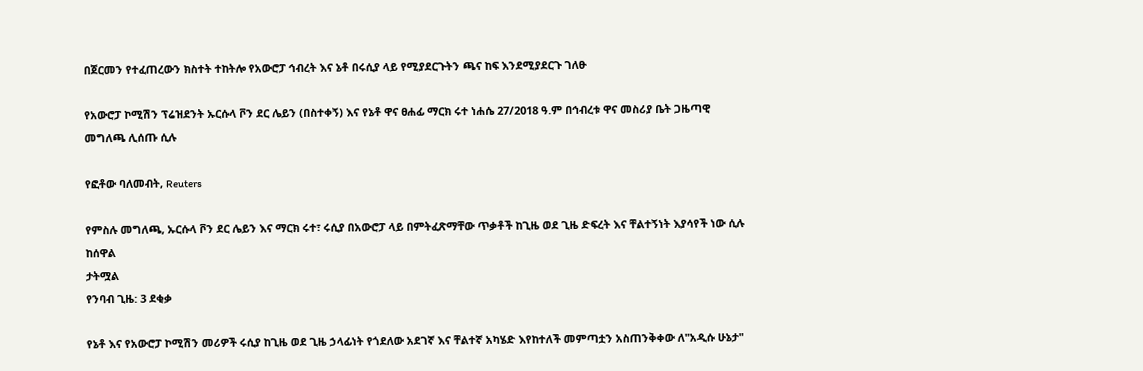በጀርመን የተፈጠረውን ክስተት ተከትሎ የአውሮፓ ኅብረት እና ኔቶ በሩሲያ ላይ የሚያደርጉትን ጫና ከፍ እንደሚያደርጉ ገለፁ

የአውሮፓ ኮሚሽን ፕሬዝደንት ኡርሱላ ቮን ደር ሌይን (በስተቀኝ) እና የኔቶ ዋና ፀሐፊ ማርክ ሩተ ነሐሴ 27/2018 ዓ.ም በኅብረቱ ዋና መስሪያ ቤት ጋዜጣዊ መግለጫ ሊሰጡ ሲሉ

የፎቶው ባለመብት, Reuters

የምስሉ መግለጫ, ኡርሱላ ቮን ደር ሌይን እና ማርክ ሩተ፣ ሩሲያ በአውሮፓ ላይ በምትፈጽማቸው ጥቃቶች ከጊዜ ወደ ጊዜ ድፍረት እና ቸልተኝነት እያሳየች ነው ሲሉ ከሰዋል
ታትሟል
የንባብ ጊዜ: 3 ደቂቃ

የኔቶ እና የአውሮፓ ኮሚሽን መሪዎች ሩሲያ ከጊዜ ወደ ጊዜ ኃላፊነት የጎደለው አደገኛ እና ቸልተኛ አካሄድ እየከተለች መምጣቷን አስጠንቅቀው ለ"አዲሱ ሁኔታ"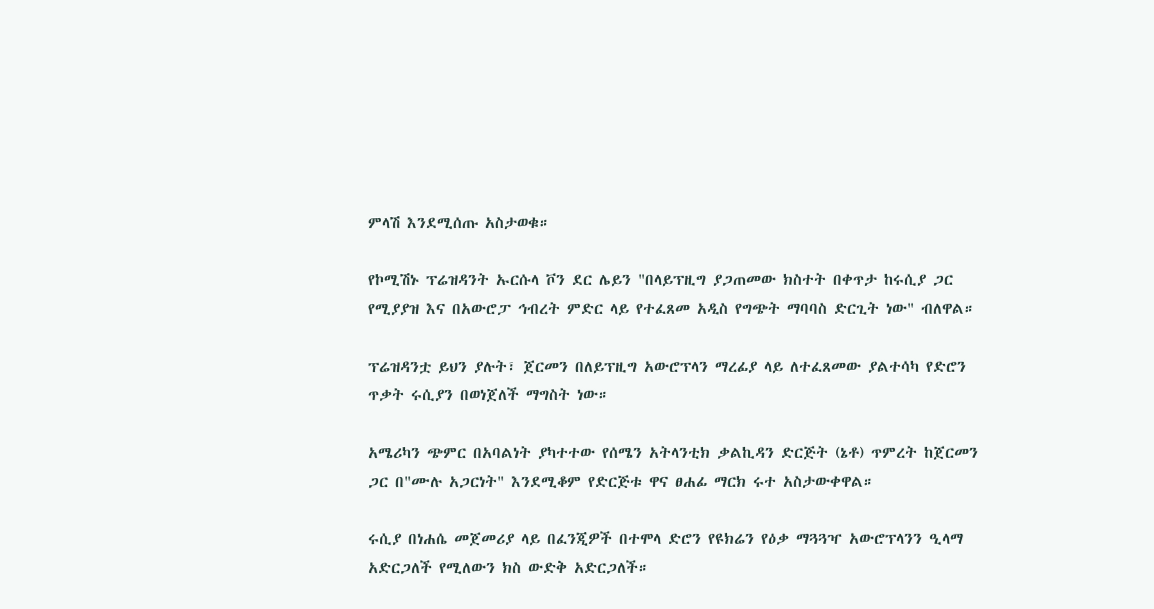ምላሽ እንደሚሰጡ አስታወቁ።

የኮሚሽኑ ፕሬዝዳንት ኡርሱላ ቮን ደር ሌይን "በላይፕዚግ ያጋጠመው ክስተት በቀጥታ ከሩሲያ ጋር የሚያያዝ እና በአውሮፓ ኅብረት ምድር ላይ የተፈጸመ አዲስ የግጭት ማባባስ ድርጊት ነው" ብለዋል።

ፕሬዝዳንቷ ይህን ያሉት፣ ጀርመን በለይፕዚግ አውሮፕላን ማረፊያ ላይ ለተፈጸመው ያልተሳካ የድሮን ጥቃት ሩሲያን በወነጀለች ማግስት ነው።

አሜሪካን ጭምር በአባልነት ያካተተው የሰሜን አትላንቲክ ቃልኪዳን ድርጅት (ኔቶ) ጥምረት ከጀርመን ጋር በ"ሙሉ አጋርነት" እንደሚቆም የድርጅቱ ዋና ፀሐፊ ማርክ ሩተ አስታውቀዋል።

ሩሲያ በነሐሴ መጀመሪያ ላይ በፈንጂዎች በተሞላ ድሮን የዩክሬን የዕቃ ማጓጓዣ አውሮፕላንን ዒላማ አድርጋለች የሚለውን ክስ ውድቅ አድርጋለች።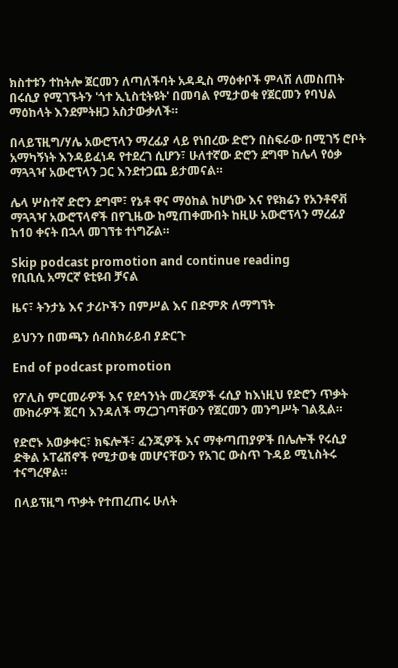ክስተቱን ተከትሎ ጀርመን ለጣለችባት አዳዲስ ማዕቀቦች ምላሽ ለመስጠት በሩሲያ የሚገኙትን 'ጎተ ኢኒስቲትዩት' በመባል የሚታወቁ የጀርመን የባህል ማዕከላት እንደምትዘጋ አስታውቃለች።

በላይፕዚግ/ሃሌ አውሮፕላን ማረፊያ ላይ የነበረው ድሮን በስፍራው በሚገኝ ሮቦት አማካኝነት እንዳይፈነዳ የተደረገ ሲሆን፣ ሁለተኛው ድሮን ደግሞ ከሌላ የዕቃ ማጓጓዣ አውሮፕላን ጋር እንደተጋጨ ይታመናል።

ሌላ ሦስተኛ ድሮን ደግሞ፣ የኔቶ ዋና ማዕከል ከሆነው እና የዩክሬን የአንቶኖቭ ማጓጓዣ አውሮፕላኖች በየጊዜው ከሚጠቀሙበት ከዚሁ አውሮፕላን ማረፊያ ከ10 ቀናት በኋላ መገኘቱ ተነግሯል።

Skip podcast promotion and continue reading
የቢቢሲ አማርኛ ዩቲዩብ ቻናል

ዜና፣ ትንታኔ እና ታሪኮችን በምሥል እና በድምጽ ለማግኘት

ይህንን በመጫን ሰብስክራይብ ያድርጉ

End of podcast promotion

የፖሊስ ምርመራዎች እና የደኅንነት መረጃዎች ሩሲያ ከእነዚህ የድሮን ጥቃት ሙከራዎች ጀርባ እንዳለች ማረጋገጣቸውን የጀርመን መንግሥት ገልጿል።

የድሮኑ አወቃቀር፣ ክፍሎች፣ ፈንጂዎች እና ማቀጣጠያዎች በሌሎች የሩሲያ ድቅል ኦፐሬሽኖች የሚታወቁ መሆናቸውን የአገር ውስጥ ጉዳይ ሚኒስትሩ ተናግረዋል።

በላይፕዚግ ጥቃት የተጠረጠሩ ሁለት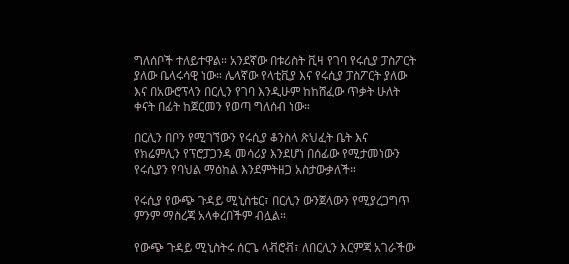ግለሰቦች ተለይተዋል። አንደኛው በቱሪስት ቪዛ የገባ የሩሲያ ፓስፖርት ያለው ቤላሩሳዊ ነው። ሌላኛው የላቲቪያ እና የሩሲያ ፓስፖርት ያለው እና በአውሮፕላን በርሊን የገባ እንዲሁም ከከሸፈው ጥቃት ሁለት ቀናት በፊት ከጀርመን የወጣ ግለሰብ ነው።

በርሊን በቦን የሚገኘውን የሩሲያ ቆንስላ ጽህፈት ቤት እና የክሬምሊን የፕሮፓጋንዳ መሳሪያ እንደሆነ በሰፊው የሚታመነውን የሩሲያን የባህል ማዕከል እንደምትዘጋ አስታውቃለች።

የሩሲያ የውጭ ጉዳይ ሚኒስቴር፣ በርሊን ውንጀላውን የሚያረጋግጥ ምንም ማስረጃ አላቀረበችም ብሏል።

የውጭ ጉዳይ ሚኒስትሩ ሰርጌ ላቭሮቭ፣ ለበርሊን እርምጃ አገራችው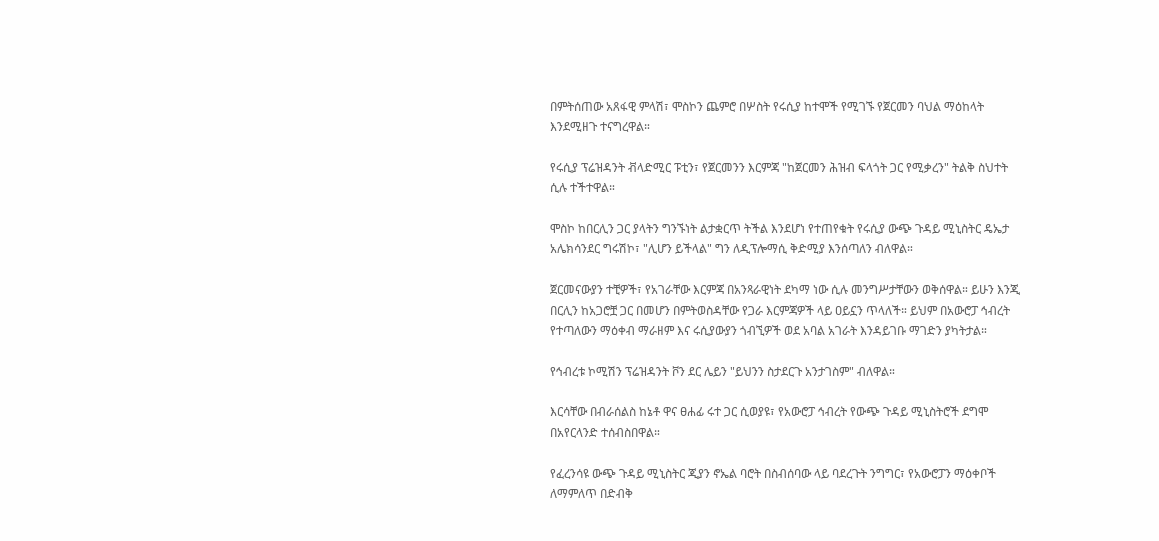በምትሰጠው አጸፋዊ ምላሽ፣ ሞስኮን ጨምሮ በሦስት የሩሲያ ከተሞች የሚገኙ የጀርመን ባህል ማዕከላት እንደሚዘጉ ተናግረዋል።

የሩሲያ ፕሬዝዳንት ቭላድሚር ፑቲን፣ የጀርመንን እርምጃ "ከጀርመን ሕዝብ ፍላጎት ጋር የሚቃረን" ትልቅ ስህተት ሲሉ ተችተዋል።

ሞስኮ ከበርሊን ጋር ያላትን ግንኙነት ልታቋርጥ ትችል እንደሆነ የተጠየቁት የሩሲያ ውጭ ጉዳይ ሚኒስትር ዴኤታ አሌክሳንደር ግሩሽኮ፣ "ሊሆን ይችላል" ግን ለዲፕሎማሲ ቅድሚያ እንሰጣለን ብለዋል።

ጀርመናውያን ተቺዎች፣ የአገራቸው እርምጃ በአንጻራዊነት ደካማ ነው ሲሉ መንግሥታቸውን ወቅሰዋል። ይሁን እንጂ በርሊን ከአጋሮቿ ጋር በመሆን በምትወስዳቸው የጋራ እርምጃዎች ላይ ዐይኗን ጥላለች። ይህም በአውሮፓ ኅብረት የተጣለውን ማዕቀብ ማራዘም እና ሩሲያውያን ጎብኚዎች ወደ አባል አገራት እንዳይገቡ ማገድን ያካትታል።

የኅብረቱ ኮሚሽን ፕሬዝዳንት ቮን ደር ሌይን "ይህንን ስታደርጉ አንታገስም" ብለዋል።

እርሳቸው በብራሰልስ ከኔቶ ዋና ፀሐፊ ሩተ ጋር ሲወያዩ፣ የአውሮፓ ኅብረት የውጭ ጉዳይ ሚኒስትሮች ደግሞ በአየርላንድ ተሰብስበዋል።

የፈረንሳዩ ውጭ ጉዳይ ሚኒስትር ጂያን ኖኤል ባሮት በስብሰባው ላይ ባደረጉት ንግግር፣ የአውሮፓን ማዕቀቦች ለማምለጥ በድብቅ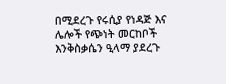በሚደረጉ የሩሲያ የነዳጅ እና ሌሎች የጭነት መርከቦች እንቅስቃሴን ዒላማ ያደረጉ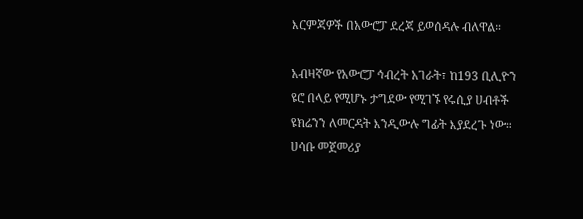እርምጃዎች በአውሮፓ ደረጃ ይወሰዳሉ ብለዋል።

አብዛኛው የአውሮፓ ኅብረት አገራት፣ ከ193 ቢሊዮን ዩሮ በላይ የሚሆኑ ታግደው የሚገኙ የሩሲያ ሀብቶች ዩክሬንን ለመርዳት እንዲውሉ ግፊት እያደረጉ ነው። ሀሳቡ መጀመሪያ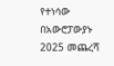የተነሳው በአውሮፓውያኑ 2025 መጨረሻ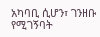አካባቢ ሲሆን፣ ገንዘቡ የሚገኝባት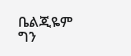ቤልጂዬም ግን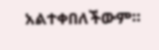አልተቀበለችውም።